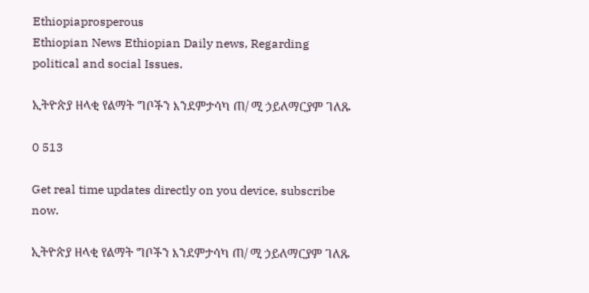Ethiopiaprosperous
Ethiopian News Ethiopian Daily news, Regarding political and social Issues.

ኢትዮጵያ ዘላቂ የልማት ግቦችን እንደምታሳካ ጠ/ ሚ ኃይለማርያም ገለጹ

0 513

Get real time updates directly on you device, subscribe now.

ኢትዮጵያ ዘላቂ የልማት ግቦችን እንደምታሳካ ጠ/ ሚ ኃይለማርያም ገለጹ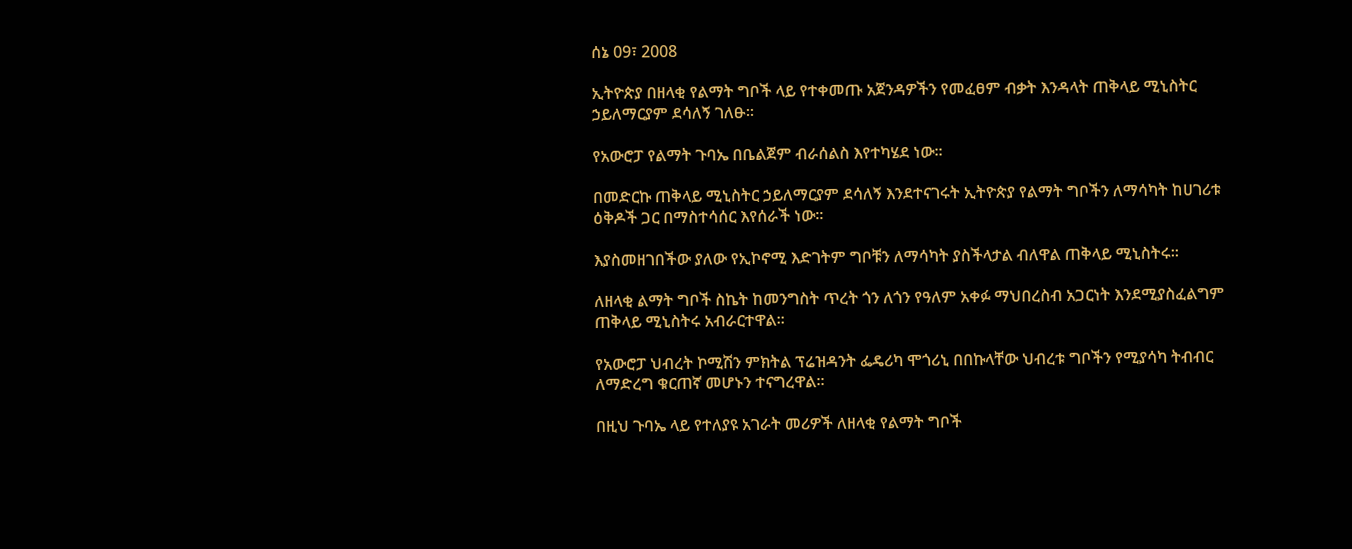ሰኔ 09፣ 2008

ኢትዮጵያ በዘላቂ የልማት ግቦች ላይ የተቀመጡ አጀንዳዎችን የመፈፀም ብቃት እንዳላት ጠቅላይ ሚኒስትር ኃይለማርያም ደሳለኝ ገለፁ፡፡

የአውሮፓ የልማት ጉባኤ በቤልጀም ብራሰልስ እየተካሄደ ነው፡፡

በመድርኩ ጠቅላይ ሚኒስትር ኃይለማርያም ደሳለኝ እንደተናገሩት ኢትዮጵያ የልማት ግቦችን ለማሳካት ከሀገሪቱ ዕቅዶች ጋር በማስተሳሰር እየሰራች ነው፡፡

እያስመዘገበችው ያለው የኢኮኖሚ እድገትም ግቦቹን ለማሳካት ያስችላታል ብለዋል ጠቅላይ ሚኒስትሩ፡፡

ለዘላቂ ልማት ግቦች ስኬት ከመንግስት ጥረት ጎን ለጎን የዓለም አቀፉ ማህበረስብ አጋርነት እንደሚያስፈልግም ጠቅላይ ሚኒስትሩ አብራርተዋል፡፡

የአውሮፓ ህብረት ኮሚሽን ምክትል ፕሬዝዳንት ፌዴሪካ ሞጎሪኒ በበኩላቸው ህብረቱ ግቦችን የሚያሳካ ትብብር ለማድረግ ቁርጠኛ መሆኑን ተናግረዋል።

በዚህ ጉባኤ ላይ የተለያዩ አገራት መሪዎች ለዘላቂ የልማት ግቦች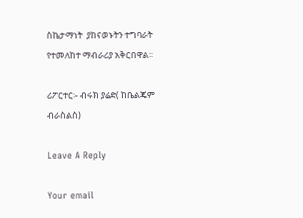ስኬታማነት  ያከናወኑትን ተግባራት የተመለከተ ማብራሪያ አቅርበዋል፡፡

ሪፖርተር፡- ብሩክ ያሬድ( ከቤልጄም ብራስልስ)

Leave A Reply

Your email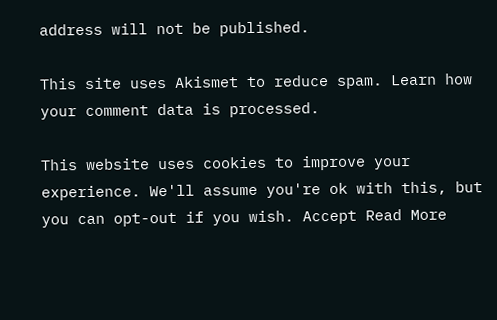address will not be published.

This site uses Akismet to reduce spam. Learn how your comment data is processed.

This website uses cookies to improve your experience. We'll assume you're ok with this, but you can opt-out if you wish. Accept Read More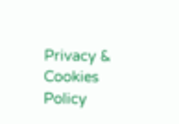Privacy & Cookies Policy